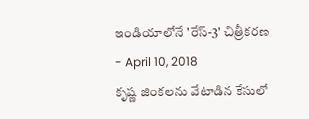ఇండియాలోనే 'రేస్-3' చిత్రీకరణ
- April 10, 2018
కృష్ణ జింకలను వేటాడిన కేసులో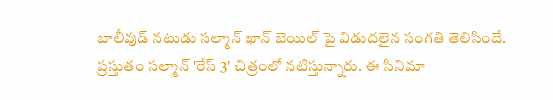బాలీవుడ్ నటుడు సల్మాన్ ఖాన్ బెయిల్ పై విడుదలైన సంగతి తెలిసిందే. ప్రస్తుతం సల్మాన్ 'రేస్ 3' చిత్రంలో నటిస్తున్నారు. ఈ సినిమా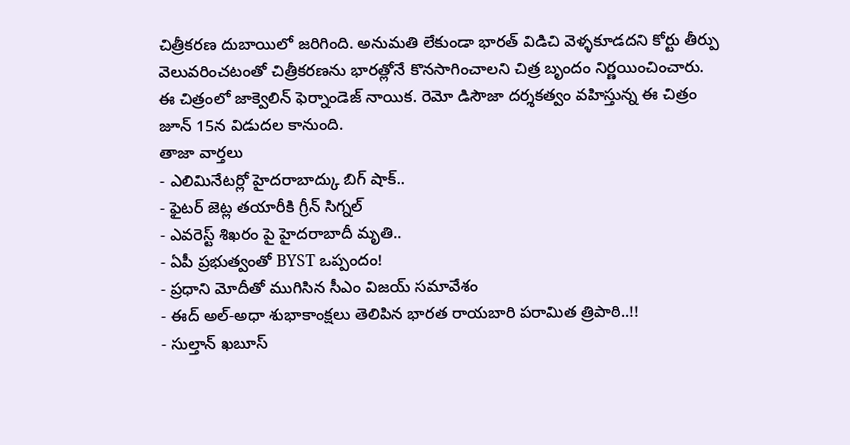చిత్రీకరణ దుబాయిలో జరిగింది. అనుమతి లేకుండా భారత్ విడిచి వెళ్ళకూడదని కోర్టు తీర్పు వెలువరించటంతో చిత్రీకరణను భారత్లోనే కొనసాగించాలని చిత్ర బృందం నిర్ణయించించారు. ఈ చిత్రంలో జాక్వెలిన్ ఫెర్నాండెజ్ నాయిక. రెమో డిసౌజా దర్శకత్వం వహిస్తున్న ఈ చిత్రం జూన్ 15న విడుదల కానుంది.
తాజా వార్తలు
- ఎలిమినేటర్లో హైదరాబాద్కు బిగ్ షాక్..
- ఫైటర్ జెట్ల తయారీకి గ్రీన్ సిగ్నల్
- ఎవరెస్ట్ శిఖరం పై హైదరాబాదీ మృతి..
- ఏపీ ప్రభుత్వంతో BYST ఒప్పందం!
- ప్రధాని మోదీతో ముగిసిన సీఎం విజయ్ సమావేశం
- ఈద్ అల్-అధా శుభాకాంక్షలు తెలిపిన భారత రాయబారి పరామిత త్రిపాఠి..!!
- సుల్తాన్ ఖబూస్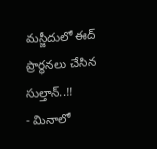మస్జీదులో ఈద్ ప్రార్థనలు చేసిన సుల్తాన్..!!
- మినాలో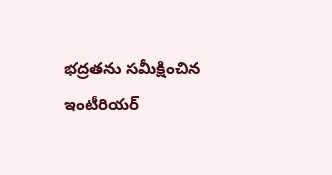భద్రతను సమీక్షించిన ఇంటీరియర్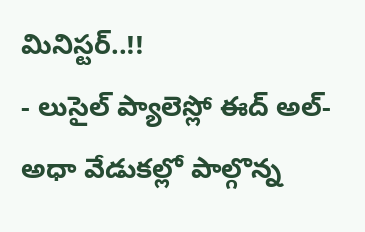మినిస్టర్..!!
- లుసైల్ ప్యాలెస్లో ఈద్ అల్-అధా వేడుకల్లో పాల్గొన్న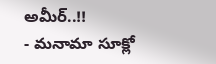అమీర్..!!
- మనామా సూక్లో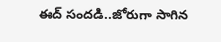ఈద్ సందడి..జోరుగా సాగిన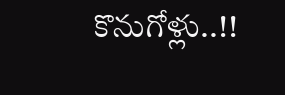కొనుగోళ్లు..!!